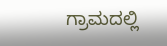ಗ್ರಾಮದಲ್ಲಿ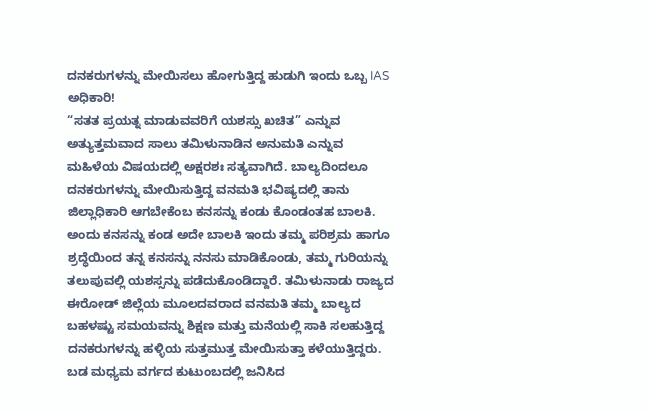ದನಕರುಗಳನ್ನು ಮೇಯಿಸಲು ಹೋಗುತ್ತಿದ್ದ ಹುಡುಗಿ ಇಂದು ಒಬ್ಬ IAS ಅಧಿಕಾರಿ!
“ಸತತ ಪ್ರಯತ್ನ ಮಾಡುವವರಿಗೆ ಯಶಸ್ಸು ಖಚಿತ” ಎನ್ನುವ ಅತ್ಯುತ್ತಮವಾದ ಸಾಲು ತಮಿಳುನಾಡಿನ ಅನುಮತಿ ಎನ್ನುವ ಮಹಿಳೆಯ ವಿಷಯದಲ್ಲಿ ಅಕ್ಷರಶಃ ಸತ್ಯವಾಗಿದೆ. ಬಾಲ್ಯದಿಂದಲೂ ದನಕರುಗಳನ್ನು ಮೇಯಿಸುತ್ತಿದ್ದ ವನಮತಿ ಭವಿಷ್ಯದಲ್ಲಿ ತಾನು ಜಿಲ್ಲಾಧಿಕಾರಿ ಆಗಬೇಕೆಂಬ ಕನಸನ್ನು ಕಂಡು ಕೊಂಡಂತಹ ಬಾಲಕಿ. ಅಂದು ಕನಸನ್ನು ಕಂಡ ಅದೇ ಬಾಲಕಿ ಇಂದು ತಮ್ಮ ಪರಿಶ್ರಮ ಹಾಗೂ ಶ್ರದ್ಧೆಯಿಂದ ತನ್ನ ಕನಸನ್ನು ನನಸು ಮಾಡಿಕೊಂಡು, ತಮ್ಮ ಗುರಿಯನ್ನು ತಲುಪುವಲ್ಲಿ ಯಶಸ್ಸನ್ನು ಪಡೆದುಕೊಂಡಿದ್ದಾರೆ. ತಮಿಳುನಾಡು ರಾಜ್ಯದ ಈರೋಡ್ ಜಿಲ್ಲೆಯ ಮೂಲದವರಾದ ವನಮತಿ ತಮ್ಮ ಬಾಲ್ಯದ ಬಹಳಷ್ಟು ಸಮಯವನ್ನು ಶಿಕ್ಷಣ ಮತ್ತು ಮನೆಯಲ್ಲಿ ಸಾಕಿ ಸಲಹುತ್ತಿದ್ದ ದನಕರುಗಳನ್ನು ಹಳ್ಳಿಯ ಸುತ್ತಮುತ್ತ ಮೇಯಿಸುತ್ತಾ ಕಳೆಯುತ್ತಿದ್ದರು.
ಬಡ ಮಧ್ಯಮ ವರ್ಗದ ಕುಟುಂಬದಲ್ಲಿ ಜನಿಸಿದ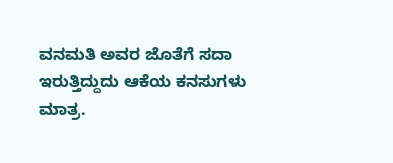ವನಮತಿ ಅವರ ಜೊತೆಗೆ ಸದಾ ಇರುತ್ತಿದ್ದುದು ಆಕೆಯ ಕನಸುಗಳು ಮಾತ್ರ.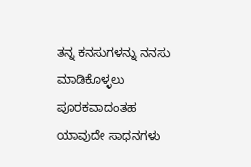ತನ್ನ ಕನಸುಗಳನ್ನು ನನಸು ಮಾಡಿಕೊಳ್ಳಲು ಪೂರಕವಾದಂತಹ ಯಾವುದೇ ಸಾಧನಗಳು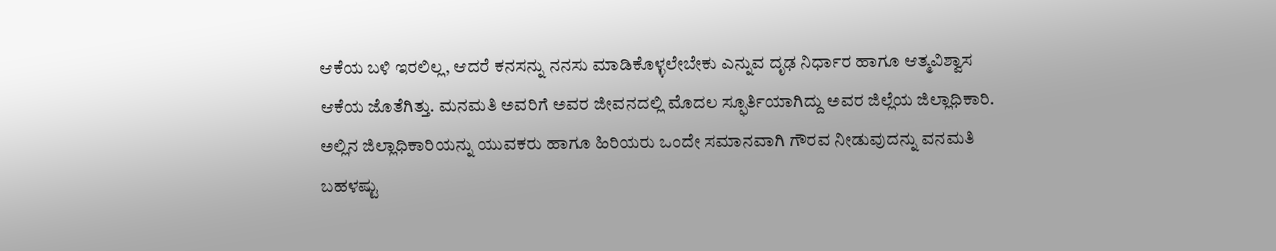ಆಕೆಯ ಬಳಿ ಇರಲಿಲ್ಲ, ಆದರೆ ಕನಸನ್ನು ನನಸು ಮಾಡಿಕೊಳ್ಳಲೇಬೇಕು ಎನ್ನುವ ದೃಢ ನಿರ್ಧಾರ ಹಾಗೂ ಆತ್ಮವಿಶ್ವಾಸ ಆಕೆಯ ಜೊತೆಗಿತ್ತು. ಮನಮತಿ ಅವರಿಗೆ ಅವರ ಜೀವನದಲ್ಲಿ ಮೊದಲ ಸ್ಫೂರ್ತಿಯಾಗಿದ್ದು ಅವರ ಜಿಲ್ಲೆಯ ಜಿಲ್ಲಾಧಿಕಾರಿ. ಅಲ್ಲಿನ ಜಿಲ್ಲಾಧಿಕಾರಿಯನ್ನು ಯುವಕರು ಹಾಗೂ ಹಿರಿಯರು ಒಂದೇ ಸಮಾನವಾಗಿ ಗೌರವ ನೀಡುವುದನ್ನು ವನಮತಿ ಬಹಳಷ್ಟು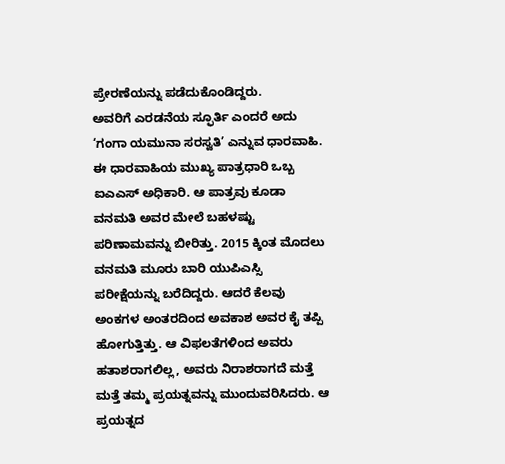ಪ್ರೇರಣೆಯನ್ನು ಪಡೆದುಕೊಂಡಿದ್ದರು.
ಅವರಿಗೆ ಎರಡನೆಯ ಸ್ಫೂರ್ತಿ ಎಂದರೆ ಅದು ‘ಗಂಗಾ ಯಮುನಾ ಸರಸ್ವತಿ’ ಎನ್ನುವ ಧಾರವಾಹಿ. ಈ ಧಾರವಾಹಿಯ ಮುಖ್ಯ ಪಾತ್ರಧಾರಿ ಒಬ್ಬ ಐಎಎಸ್ ಅಧಿಕಾರಿ. ಆ ಪಾತ್ರವು ಕೂಡಾ ವನಮತಿ ಅವರ ಮೇಲೆ ಬಹಳಷ್ಟು ಪರಿಣಾಮವನ್ನು ಬೀರಿತ್ತು. 2015 ಕ್ಕಿಂತ ಮೊದಲು ವನಮತಿ ಮೂರು ಬಾರಿ ಯುಪಿಎಸ್ಸಿ ಪರೀಕ್ಷೆಯನ್ನು ಬರೆದಿದ್ದರು. ಆದರೆ ಕೆಲವು ಅಂಕಗಳ ಅಂತರದಿಂದ ಅವಕಾಶ ಅವರ ಕೈ ತಪ್ಪಿ ಹೋಗುತ್ತಿತ್ತು. ಆ ವಿಫಲತೆಗಳಿಂದ ಅವರು ಹತಾಶರಾಗಲಿಲ್ಲ, ಅವರು ನಿರಾಶರಾಗದೆ ಮತ್ತೆ ಮತ್ತೆ ತಮ್ಮ ಪ್ರಯತ್ನವನ್ನು ಮುಂದುವರಿಸಿದರು. ಆ ಪ್ರಯತ್ನದ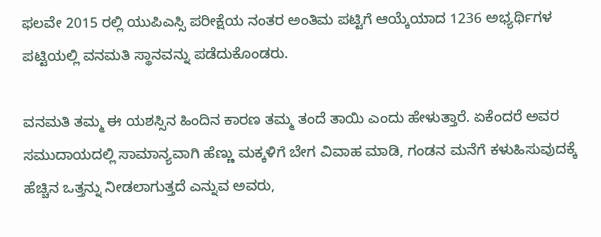ಫಲವೇ 2015 ರಲ್ಲಿ ಯುಪಿಎಸ್ಸಿ ಪರೀಕ್ಷೆಯ ನಂತರ ಅಂತಿಮ ಪಟ್ಟಿಗೆ ಆಯ್ಕೆಯಾದ 1236 ಅಭ್ಯರ್ಥಿಗಳ ಪಟ್ಟಿಯಲ್ಲಿ ವನಮತಿ ಸ್ಥಾನವನ್ನು ಪಡೆದುಕೊಂಡರು.

ವನಮತಿ ತಮ್ಮ ಈ ಯಶಸ್ಸಿನ ಹಿಂದಿನ ಕಾರಣ ತಮ್ಮ ತಂದೆ ತಾಯಿ ಎಂದು ಹೇಳುತ್ತಾರೆ. ಏಕೆಂದರೆ ಅವರ ಸಮುದಾಯದಲ್ಲಿ ಸಾಮಾನ್ಯವಾಗಿ ಹೆಣ್ಣು ಮಕ್ಕಳಿಗೆ ಬೇಗ ವಿವಾಹ ಮಾಡಿ, ಗಂಡನ ಮನೆಗೆ ಕಳುಹಿಸುವುದಕ್ಕೆ ಹೆಚ್ಚಿನ ಒತ್ತನ್ನು ನೀಡಲಾಗುತ್ತದೆ ಎನ್ನುವ ಅವರು,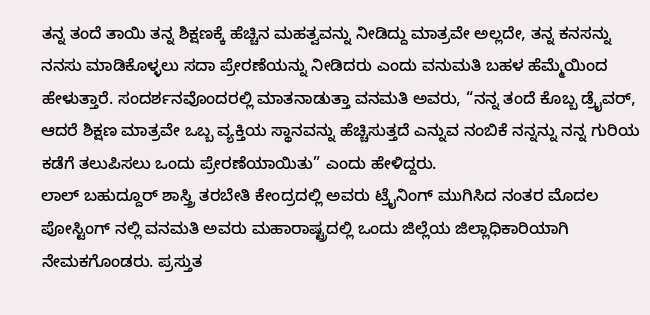ತನ್ನ ತಂದೆ ತಾಯಿ ತನ್ನ ಶಿಕ್ಷಣಕ್ಕೆ ಹೆಚ್ಚಿನ ಮಹತ್ವವನ್ನು ನೀಡಿದ್ದು ಮಾತ್ರವೇ ಅಲ್ಲದೇ, ತನ್ನ ಕನಸನ್ನು ನನಸು ಮಾಡಿಕೊಳ್ಳಲು ಸದಾ ಪ್ರೇರಣೆಯನ್ನು ನೀಡಿದರು ಎಂದು ವನುಮತಿ ಬಹಳ ಹೆಮ್ಮೆಯಿಂದ ಹೇಳುತ್ತಾರೆ. ಸಂದರ್ಶನವೊಂದರಲ್ಲಿ ಮಾತನಾಡುತ್ತಾ ವನಮತಿ ಅವರು, “ನನ್ನ ತಂದೆ ಕೊಬ್ಬ ಡ್ರೈವರ್, ಆದರೆ ಶಿಕ್ಷಣ ಮಾತ್ರವೇ ಒಬ್ಬ ವ್ಯಕ್ತಿಯ ಸ್ಥಾನವನ್ನು ಹೆಚ್ಚಿಸುತ್ತದೆ ಎನ್ನುವ ನಂಬಿಕೆ ನನ್ನನ್ನು ನನ್ನ ಗುರಿಯ ಕಡೆಗೆ ತಲುಪಿಸಲು ಒಂದು ಪ್ರೇರಣೆಯಾಯಿತು” ಎಂದು ಹೇಳಿದ್ದರು.
ಲಾಲ್ ಬಹುದ್ದೂರ್ ಶಾಸ್ತ್ರಿ ತರಬೇತಿ ಕೇಂದ್ರದಲ್ಲಿ ಅವರು ಟ್ರೈನಿಂಗ್ ಮುಗಿಸಿದ ನಂತರ ಮೊದಲ ಪೋಸ್ಟಿಂಗ್ ನಲ್ಲಿ ವನಮತಿ ಅವರು ಮಹಾರಾಷ್ಟ್ರದಲ್ಲಿ ಒಂದು ಜಿಲ್ಲೆಯ ಜಿಲ್ಲಾಧಿಕಾರಿಯಾಗಿ ನೇಮಕಗೊಂಡರು. ಪ್ರಸ್ತುತ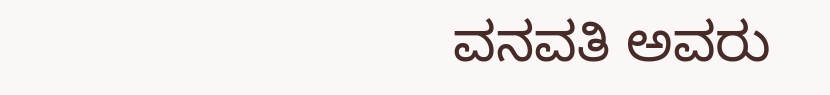ವನವತಿ ಅವರು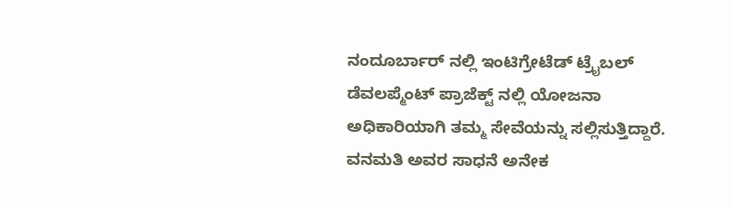ನಂದೂರ್ಬಾರ್ ನಲ್ಲಿ ಇಂಟಿಗ್ರೇಟೆಡ್ ಟ್ರೈಬಲ್ ಡೆವಲಪ್ಮೆಂಟ್ ಪ್ರಾಜೆಕ್ಟ್ ನಲ್ಲಿ ಯೋಜನಾ ಅಧಿಕಾರಿಯಾಗಿ ತಮ್ಮ ಸೇವೆಯನ್ನು ಸಲ್ಲಿಸುತ್ತಿದ್ದಾರೆ. ವನಮತಿ ಅವರ ಸಾಧನೆ ಅನೇಕ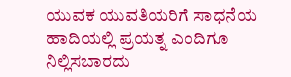ಯುವಕ ಯುವತಿಯರಿಗೆ ಸಾಧನೆಯ ಹಾದಿಯಲ್ಲಿ ಪ್ರಯತ್ನ ಎಂದಿಗೂ ನಿಲ್ಲಿಸಬಾರದು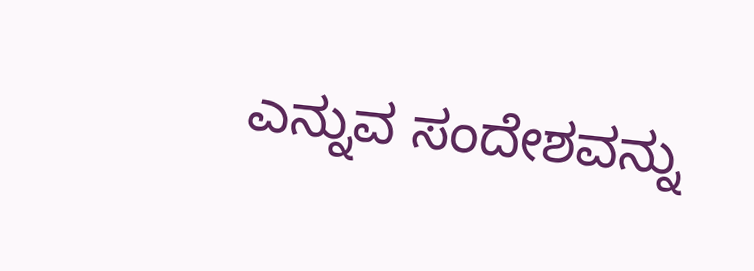ಎನ್ನುವ ಸಂದೇಶವನ್ನು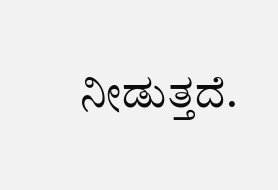ನೀಡುತ್ತದೆ.